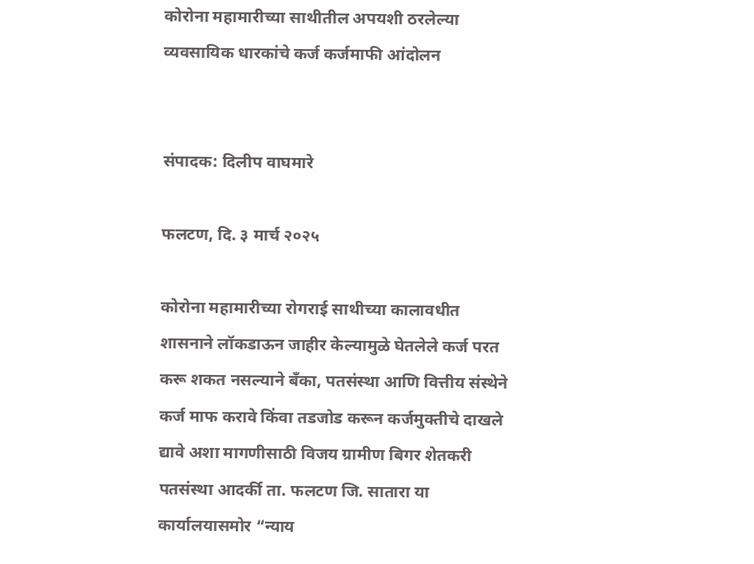कोरोना महामारीच्या साथीतील अपयशी ठरलेल्या व्यवसायिक धारकांचे कर्ज कर्जमाफी आंदोलन


संपादक: दिलीप वाघमारे

फलटण, दि. ३ मार्च २०२५

कोरोना महामारीच्या रोगराई साथीच्या कालावधीत शासनाने लॉकडाऊन जाहीर केल्यामुळे घेतलेले कर्ज परत करू शकत नसल्याने बँका, पतसंस्था आणि वित्तीय संस्थेने कर्ज माफ करावे किंवा तडजोड करून कर्जमुक्तीचे दाखले द्यावे अशा मागणीसाठी विजय ग्रामीण बिगर शेतकरी पतसंस्था आदर्की ता. फलटण जि. सातारा या कार्यालयासमोर “न्याय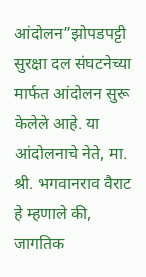आंदोलन”झोपडपट्टी सुरक्षा दल संघटनेच्या मार्फत आंदोलन सुरू केलेले आहे. या आंदोलनाचे नेते, मा. श्री. भगवानराव वैराट हे म्हणाले की, जागतिक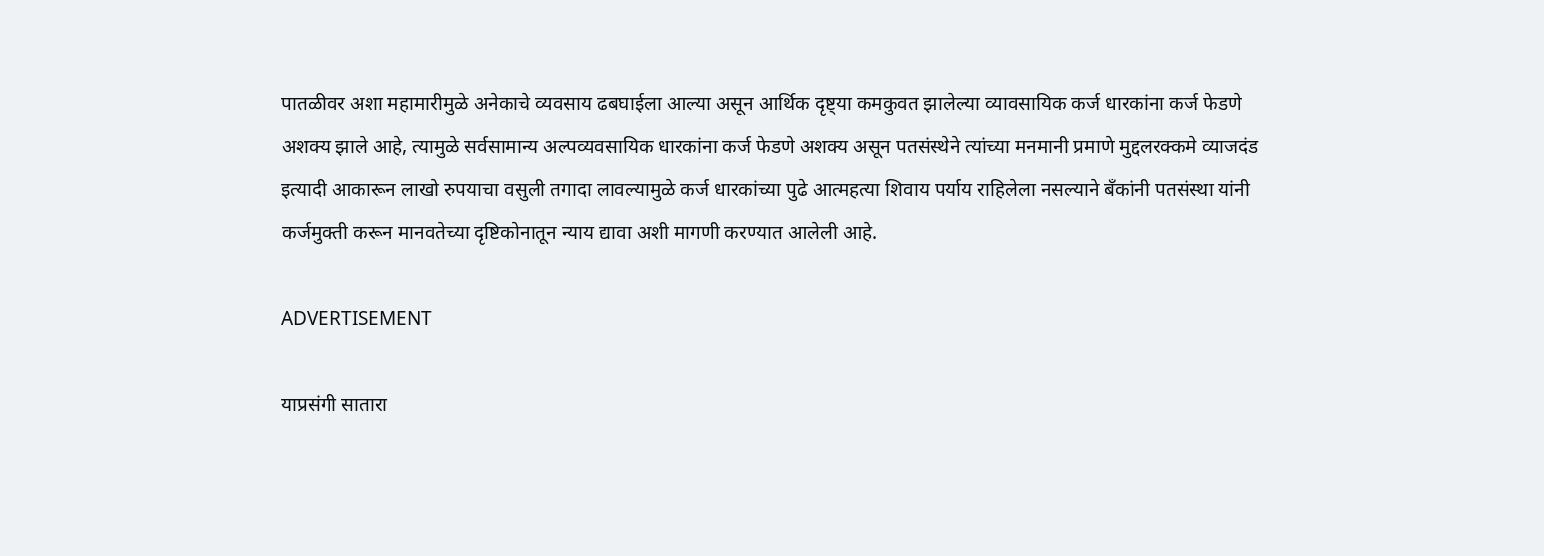पातळीवर अशा महामारीमुळे अनेकाचे व्यवसाय ढबघाईला आल्या असून आर्थिक दृष्ट्या कमकुवत झालेल्या व्यावसायिक कर्ज धारकांना कर्ज फेडणे अशक्य झाले आहे, त्यामुळे सर्वसामान्य अल्पव्यवसायिक धारकांना कर्ज फेडणे अशक्य असून पतसंस्थेने त्यांच्या मनमानी प्रमाणे मुद्दलरक्कमे व्याजदंड इत्यादी आकारून लाखो रुपयाचा वसुली तगादा लावल्यामुळे कर्ज धारकांच्या पुढे आत्महत्या शिवाय पर्याय राहिलेला नसल्याने बँकांनी पतसंस्था यांनी कर्जमुक्ती करून मानवतेच्या दृष्टिकोनातून न्याय द्यावा अशी मागणी करण्यात आलेली आहे.

ADVERTISEMENT

याप्रसंगी सातारा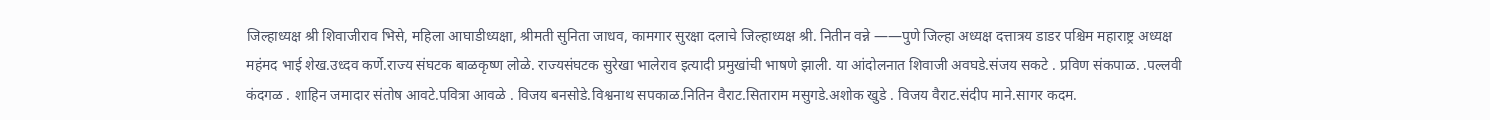जिल्हाध्यक्ष श्री शिवाजीराव भिसे, महिला आघाडीध्यक्षा, श्रीमती सुनिता जाधव, कामगार सुरक्षा दलाचे जिल्हाध्यक्ष श्री. नितीन वन्ने ——पुणे जिल्हा अध्यक्ष दत्तात्रय डाडर पश्चिम महाराष्ट्र अध्यक्ष महंमद भाई शेख.उध्दव कर्णे.राज्य संघटक बाळकृष्ण लोळे. राज्यसंघटक सुरेखा भालेराव इत्यादी प्रमुखांची भाषणे झाली. या आंदोलनात शिवाजी अवघडे.संजय सकटे‌ . प्रविण संकपाळ. .पल्लवी कंदगळ . शाहिन जमादार संतोष आवटे.पवित्रा आवळे . विजय बनसोडे.विश्वनाथ सपकाळ.नितिन वैराट.सिताराम मसुगडे.अशोक खुडे . विजय वैराट.संदीप माने.सागर कदम.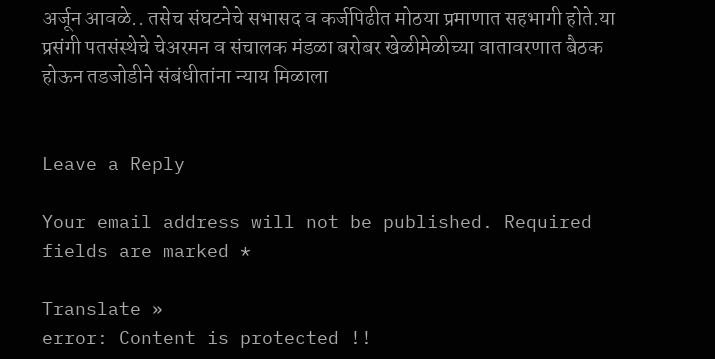अर्जून आवळे.. तसेच संघटनेचे सभासद व कर्जपिढीत मोठया प्रमाणात सहभागी होते.या प्रसंगी पतसंस्थेचे चेअरमन व संचालक मंडळा बरोबर खेळीमेळीच्या वातावरणात बैठक होऊन तडजोडीने संबंधीतांना न्याय मिळाला


Leave a Reply

Your email address will not be published. Required fields are marked *

Translate »
error: Content is protected !!